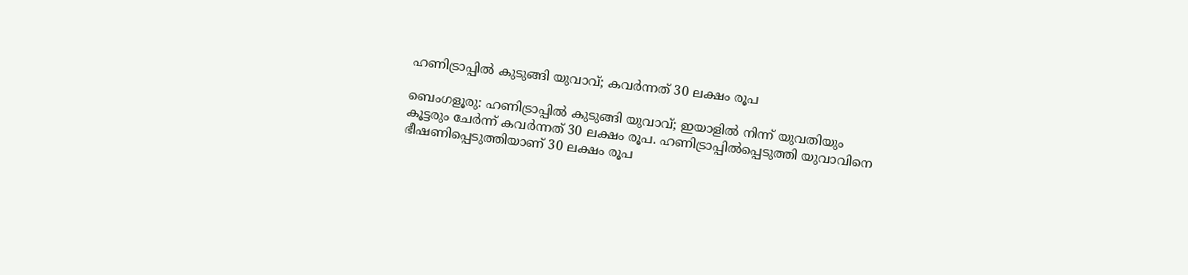ഹണിട്രാപ്പിൽ കുടുങ്ങി യുവാവ്; കവർന്നത് 30 ലക്ഷം രൂപ

ബെംഗളൂരു: ഹണിട്രാപ്പിൽ കുടുങ്ങി യുവാവ്; ഇയാളിൽ നിന്ന് യുവതിയും കൂട്ടരും ചേർന്ന് കവർന്നത് 30 ലക്ഷം രൂപ. ഹണിട്രാപ്പിൽപ്പെടുത്തി യുവാവിനെ ഭീഷണിപ്പെടുത്തിയാണ് 30 ലക്ഷം രൂപ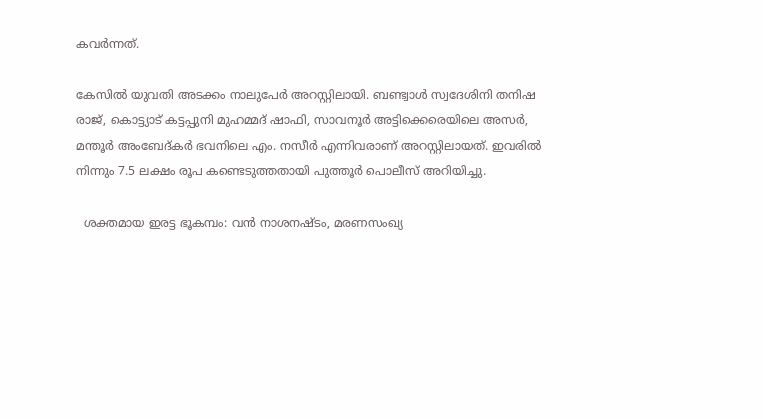കവർന്നത്.

കേസിൽ യുവതി അടക്കം നാലുപേർ അറസ്റ്റിലായി. ബണ്ട്വാൾ സ്വദേശിനി തനിഷ രാജ്, കൊട്ട്യാട് കട്ടപ്പുനി മുഹമ്മദ് ഷാഫി, സാവനൂർ അട്ടിക്കെരെയിലെ അസർ, മന്തൂർ അംബേദ്കർ ഭവനിലെ എം. നസീർ എന്നിവരാണ് അറസ്റ്റിലായത്. ഇവരിൽ നിന്നും 7.5 ലക്ഷം രൂപ കണ്ടെടുത്തതായി പുത്തൂർ പൊലീസ് അറിയിച്ചു.

  ശക്തമായ ഇരട്ട ഭൂകമ്പം: വൻ നാശനഷ്ടം, മരണസംഖ്യ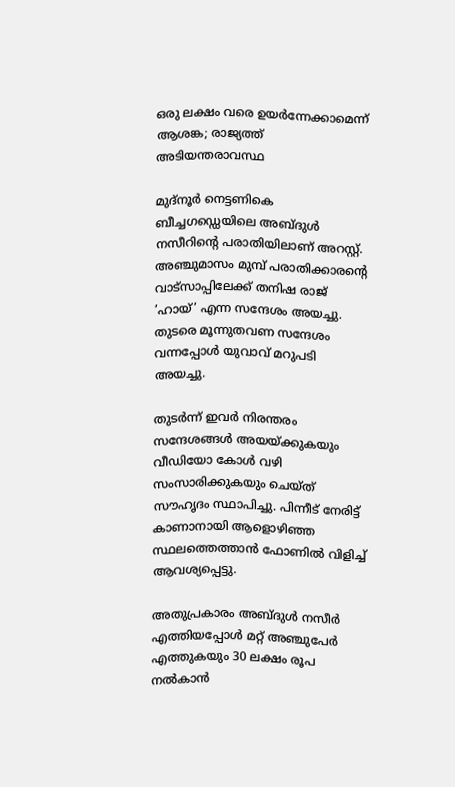ഒരു ലക്ഷം വരെ ഉയർന്നേക്കാമെന്ന് ആശങ്ക; രാജ്യത്ത് അടിയന്തരാവസ്ഥ

മുദ്‌നൂർ നെട്ടണികെ ബീച്ചഗഡ്ഡെയിലെ അബ്ദുൾ നസീറിന്റെ പരാതിയിലാണ് അറസ്റ്റ്. അഞ്ചുമാസം മുമ്പ് പരാതിക്കാരന്റെ വാട്സാപ്പിലേക്ക് തനിഷ രാജ് ’ഹായ്’ എന്ന സന്ദേശം അയച്ചു. തുടരെ മൂന്നുതവണ സന്ദേശം വന്നപ്പോൾ യുവാവ് മറുപടി അയച്ചു.

തുടർന്ന് ഇവർ നിരന്തരം സന്ദേശങ്ങൾ അയയ്ക്കുകയും വീഡിയോ കോൾ വഴി സംസാരിക്കുകയും ചെയ്ത് സൗഹൃദം സ്ഥാപിച്ചു. പിന്നീട് നേരിട്ട് കാണാനായി ആളൊഴിഞ്ഞ സ്ഥലത്തെത്താൻ ഫോണിൽ വിളിച്ച് ആവശ്യപ്പെട്ടു.

അതുപ്രകാരം അബ്ദുൾ നസീർ എത്തിയപ്പോൾ മറ്റ് അഞ്ചുപേർ എത്തുകയും 30 ലക്ഷം രൂപ നൽകാൻ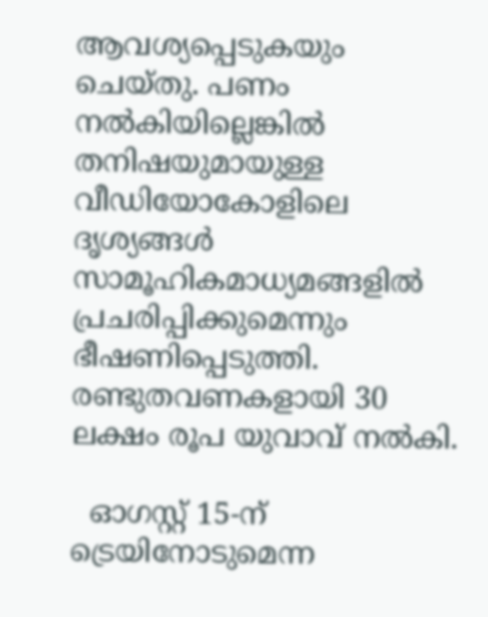ആവശ്യപ്പെടുകയും ചെയ്തു. പണം നൽകിയില്ലെങ്കിൽ തനിഷയുമായുള്ള വീഡിയോകോളിലെ ദൃശ്യങ്ങൾ സാമൂഹികമാധ്യമങ്ങളിൽ പ്രചരിപ്പിക്കുമെന്നും ഭീഷണിപ്പെടുത്തി. രണ്ടുതവണകളായി 30 ലക്ഷം രൂപ യുവാവ് നൽകി.

  ഓഗസ്റ്റ് 15-ന് ട്രെയിനോടുമെന്ന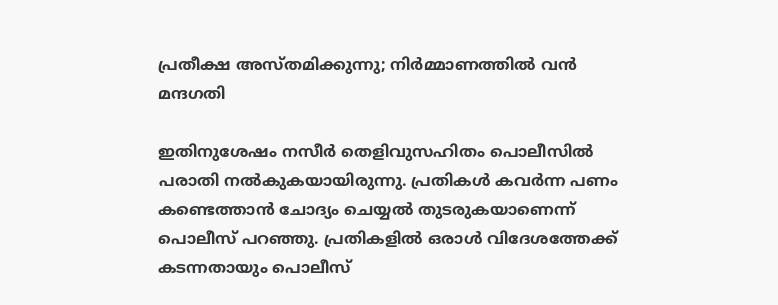പ്രതീക്ഷ അസ്തമിക്കുന്നു; നിർമ്മാണത്തിൽ വൻ മന്ദഗതി

ഇതിനുശേഷം നസീർ തെളിവുസഹിതം പൊലീസിൽ പരാതി നൽകുകയായിരുന്നു. പ്രതികൾ കവർന്ന പണം കണ്ടെത്താൻ ചോദ്യം ചെയ്യൽ തുടരുകയാണെന്ന് പൊലീസ് പറഞ്ഞു. പ്രതികളിൽ ഒരാൾ വിദേശത്തേക്ക് കടന്നതായും പൊലീസ്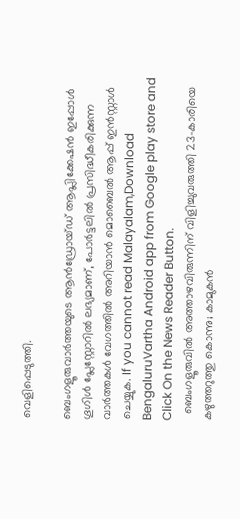വെളിപ്പെടുത്തി.

ബെംഗളൂരുവാർത്തയുടെ ആൻഡ്രോയ്ഡ് ആപ്ലിക്കേഷൻ ഇപ്പോൾ ഗൂഗിൾ പ്ലേസ്റ്റോറിൽ ലഭ്യമാണ്, പോർട്ടലിൽ പ്രസിദ്ധീകരിക്കുന്ന വാർത്തകൾ വേഗത്തിൽ അറിയാൻ മൊബൈൽ ആപ്പ് ഇൻസ്റ്റാൾ ചെയ്യുക. If you cannot read Malayalam,Download BengaluruVartha Android app from Google play store and Click On the News Reader Button.
  ബെംഗളൂരുവിൽ അത്താഴവിരുന്നിന് വിളിച്ചുവരുത്തി 23-കാരിയെ കഴുത്തറുത്തു കൊന്നു; കാമുകൻ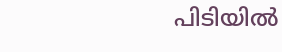പിടിയിൽ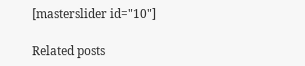[masterslider id="10"]

Related posts